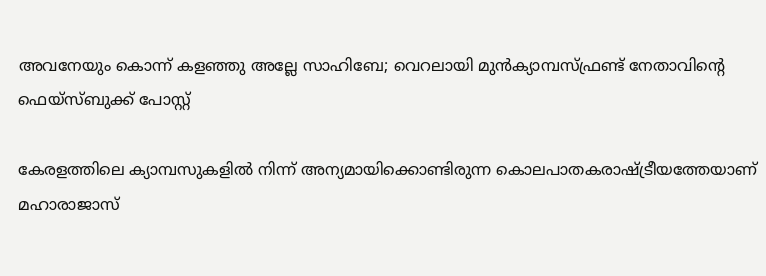അവനേയും കൊന്ന് കളഞ്ഞു അല്ലേ സാഹിബേ; വെറലായി മുന്‍ക്യാമ്പസ്ഫ്രണ്ട് നേതാവിന്റെ ഫെയ്‌സ്ബുക്ക് പോസ്റ്റ്

കേരളത്തിലെ ക്യാമ്പസുകളില്‍ നിന്ന് അന്യമായിക്കൊണ്ടിരുന്ന കൊലപാതകരാഷ്ട്രീയത്തേയാണ് മഹാരാജാസ്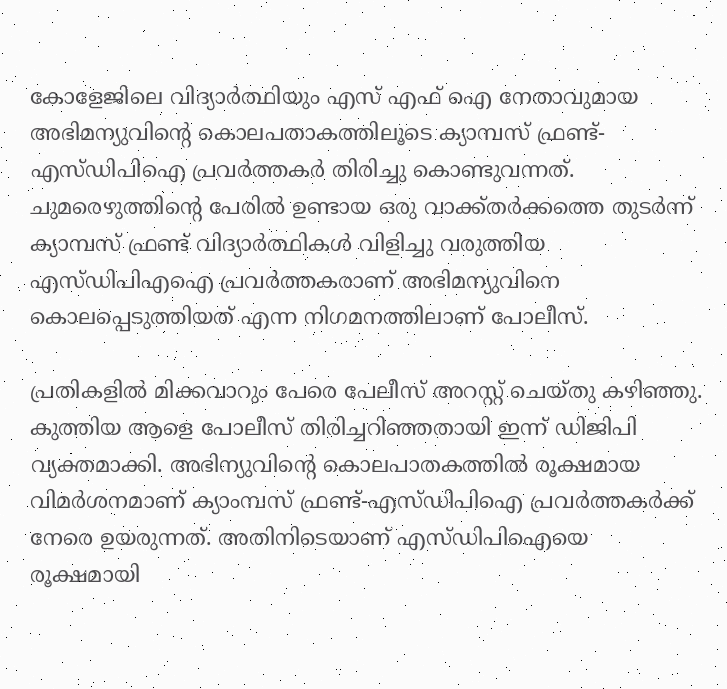കോളേജിലെ വിദ്യാര്‍ത്ഥിയും എസ് എഫ് ഐ നേതാവുമായ അഭിമന്യുവിന്റെ കൊലപതാകത്തിലൂടെ ക്യാമ്പസ് ഫ്രണ്ട്-എസ്ഡിപിഐ പ്രവര്‍ത്തകര്‍ തിരിച്ചു കൊണ്ടുവന്നത്. ചുമരെഴുത്തിന്റെ പേരില്‍ ഉണ്ടായ ഒരു വാക്ക്തര്‍ക്കത്തെ തുടര്‍ന്ന് ക്യാമ്പസ് ഫ്രണ്ട് വിദ്യാര്‍ത്ഥികള്‍ വിളിച്ചു വരുത്തിയ എസ്ഡിപിഎഐ പ്രവര്‍ത്തകരാണ് അഭിമന്യുവിനെ കൊലപ്പെടുത്തിയത് എന്ന നിഗമനത്തിലാണ് പോലീസ്.

പ്രതികളില്‍ മിക്കവാറും പേരെ പേലീസ് അറസ്റ്റ് ചെയ്തു കഴിഞ്ഞു. കുത്തിയ ആളെ പോലീസ് തിരിച്ചറിഞ്ഞതായി ഇന്ന് ഡിജിപി വ്യക്തമാക്കി. അഭിന്യുവിന്റെ കൊലപാതകത്തില്‍ രൂക്ഷമായ വിമര്‍ശനമാണ് ക്യാംമ്പസ് ഫ്രണ്ട്-എസ്ഡിപിഐ പ്രവര്‍ത്തകര്‍ക്ക് നേരെ ഉയരുന്നത്. അതിനിടെയാണ് എസ്ഡിപിഐയെ രൂക്ഷമായി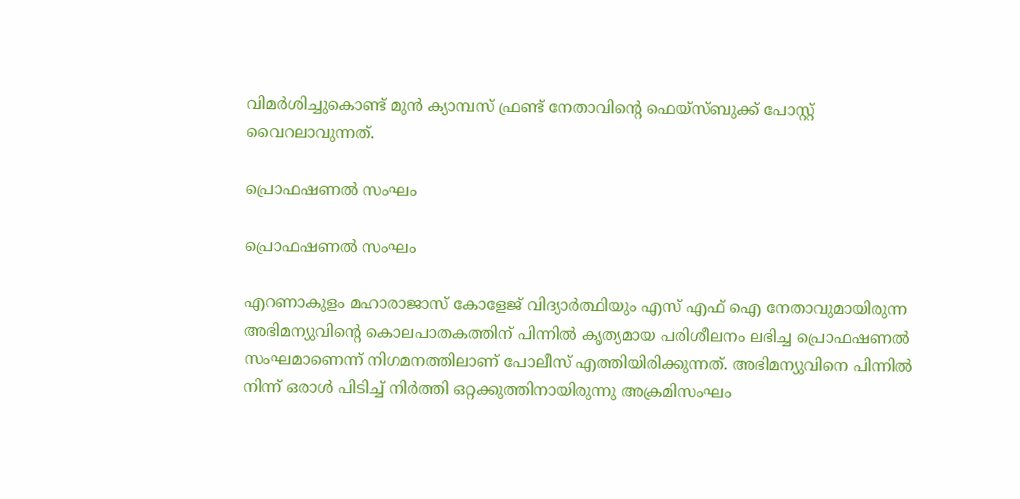വിമര്‍ശിച്ചുകൊണ്ട് മുന്‍ ക്യാമ്പസ് ഫ്രണ്ട് നേതാവിന്റെ ഫെയ്‌സ്ബുക്ക് പോസ്റ്റ് വൈറലാവുന്നത്.

പ്രൊഫഷണല്‍ സംഘം

പ്രൊഫഷണല്‍ സംഘം

എറണാകുളം മഹാരാജാസ് കോളേജ് വിദ്യാര്‍ത്ഥിയും എസ് എഫ് ഐ നേതാവുമായിരുന്ന അഭിമന്യുവിന്റെ കൊലപാതകത്തിന് പിന്നില്‍ കൃത്യമായ പരിശീലനം ലഭിച്ച പ്രൊഫഷണല്‍ സംഘമാണെന്ന് നിഗമനത്തിലാണ് പോലീസ് എത്തിയിരിക്കുന്നത്. അഭിമന്യുവിനെ പിന്നില്‍ നിന്ന് ഒരാള്‍ പിടിച്ച് നിര്‍ത്തി ഒറ്റക്കുത്തിനായിരുന്നു അക്രമിസംഘം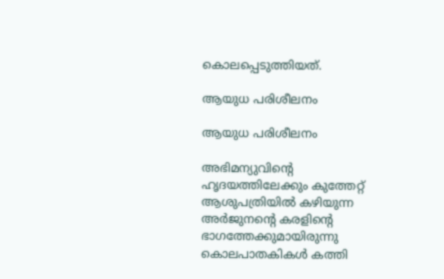കൊലപ്പെടുത്തിയത്.

ആയുധ പരിശീലനം

ആയുധ പരിശീലനം

അഭിമന്യുവിന്റെ ഹൃദയത്തിലേക്കും കുത്തേറ്റ് ആശുപത്രിയില്‍ കഴിയുന്ന അര്‍ജുനന്റെ കരളിന്റെ ഭാഗത്തേക്കുമായിരുന്നു കൊലപാതകികള്‍ കത്തി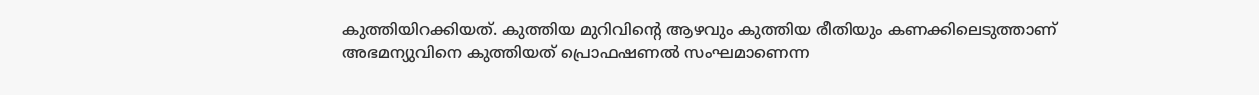കുത്തിയിറക്കിയത്. കുത്തിയ മുറിവിന്റെ ആഴവും കുത്തിയ രീതിയും കണക്കിലെടുത്താണ് അഭമന്യുവിനെ കുത്തിയത് പ്രൊഫഷണല്‍ സംഘമാണെന്ന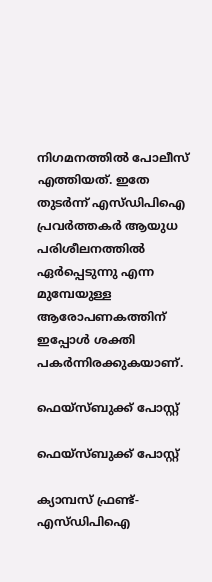നിഗമനത്തില്‍ പോലീസ് എത്തിയത്. ഇതേ തുടര്‍ന്ന് എസ്ഡിപിഐ പ്രവര്‍ത്തകര്‍ ആയുധ പരിശീലനത്തില്‍ ഏര്‍പ്പെടുന്നു എന്ന മുമ്പേയുള്ള ആരോപണകത്തിന് ഇപ്പോള്‍ ശക്തി പകര്‍ന്നിരക്കുകയാണ്.

ഫെയ്‌സ്ബുക്ക് പോസ്റ്റ്

ഫെയ്‌സ്ബുക്ക് പോസ്റ്റ്

ക്യാമ്പസ് ഫ്രണ്ട്- എസ്ഡിപിഐ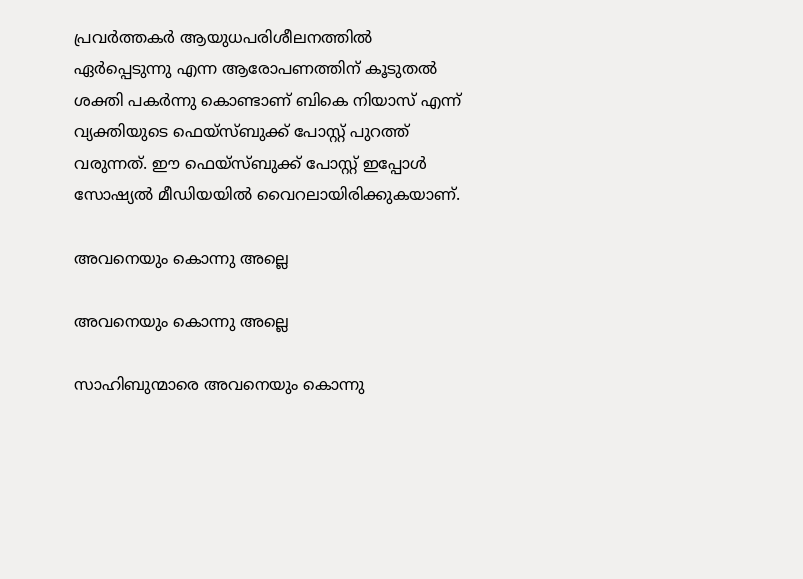പ്രവര്‍ത്തകര്‍ ആയുധപരിശീലനത്തില്‍ ഏര്‍പ്പെടുന്നു എന്ന ആരോപണത്തിന് കൂടുതല്‍ ശക്തി പകര്‍ന്നു കൊണ്ടാണ് ബികെ നിയാസ് എന്ന് വ്യക്തിയുടെ ഫെയ്‌സ്ബുക്ക് പോസ്റ്റ് പുറത്ത് വരുന്നത്. ഈ ഫെയ്‌സ്ബുക്ക് പോസ്റ്റ് ഇപ്പോള്‍ സോഷ്യല്‍ മീഡിയയില്‍ വൈറലായിരിക്കുകയാണ്.

അവനെയും കൊന്നു അല്ലെ

അവനെയും കൊന്നു അല്ലെ

സാഹിബുന്മാരെ അവനെയും കൊന്നു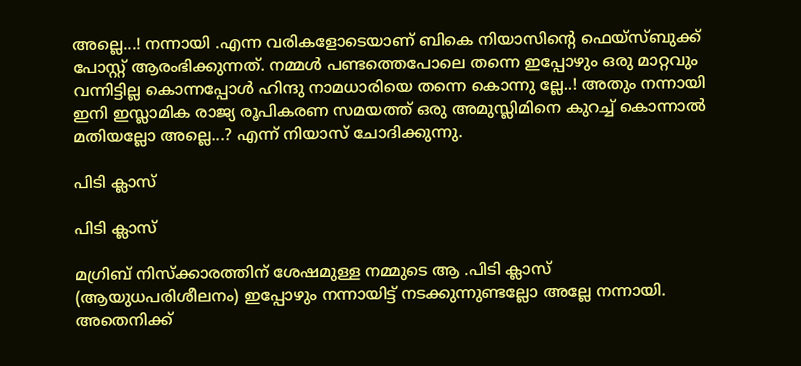അല്ലെ...! നന്നായി .എന്ന വരികളോടെയാണ് ബികെ നിയാസിന്റെ ഫെയ്‌സ്ബുക്ക് പോസ്റ്റ് ആരംഭിക്കുന്നത്. നമ്മള്‍ പണ്ടത്തെപോലെ തന്നെ ഇപ്പോഴും ഒരു മാറ്റവും വന്നിട്ടില്ല കൊന്നപ്പോള്‍ ഹിന്ദു നാമധാരിയെ തന്നെ കൊന്നു ല്ലേ..! അതും നന്നായി ഇനി ഇസ്ലാമിക രാജ്യ രൂപികരണ സമയത്ത് ഒരു അമുസ്ലിമിനെ കുറച്ച് കൊന്നാല്‍ മതിയല്ലോ അല്ലെ...? എന്ന് നിയാസ് ചോദിക്കുന്നു.

പിടി ക്ലാസ്

പിടി ക്ലാസ്

മഗ്രിബ് നിസ്‌ക്കാരത്തിന് ശേഷമുള്ള നമ്മുടെ ആ .പിടി ക്ലാസ് (ആയുധപരിശീലനം) ഇപ്പോഴും നന്നായിട്ട് നടക്കുന്നുണ്ടല്ലോ അല്ലേ നന്നായി. അതെനിക്ക്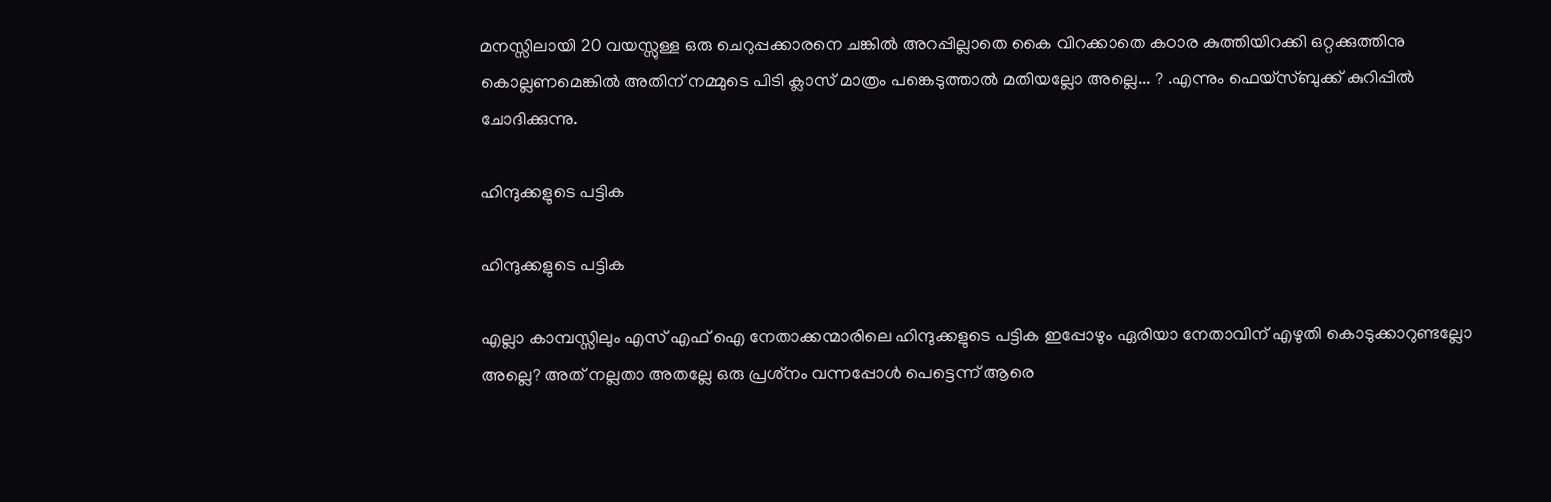മനസ്സിലായി 20 വയസ്സുള്ള ഒരു ചെറുപ്പക്കാരനെ ചങ്കില്‍ അറപ്പില്ലാതെ കൈ വിറക്കാതെ കഠാര കുത്തിയിറക്കി ഒറ്റക്കുത്തിനു കൊല്ലണമെങ്കില്‍ അതിന് നമ്മുടെ പിടി ക്ലാസ് മാത്രം പങ്കെടുത്താല്‍ മതിയല്ലോ അല്ലെ... ? .എന്നും ഫെയ്‌സ്ബുക്ക് കുറിപ്പില്‍ ചോദിക്കുന്നു.

ഹിന്ദുക്കളുടെ പട്ടിക

ഹിന്ദുക്കളുടെ പട്ടിക

എല്ലാ കാമ്പസ്സിലും എസ് എഫ് ഐ നേതാക്കന്മാരിലെ ഹിന്ദുക്കളുടെ പട്ടിക ഇപ്പോഴും ഏരിയാ നേതാവിന് എഴുതി കൊടുക്കാറുണ്ടല്ലോ അല്ലെ? അത് നല്ലതാ അതല്ലേ ഒരു പ്രശ്‌നം വന്നപ്പോള്‍ പെട്ടെന്ന് ആരെ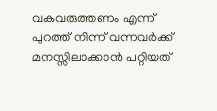വകവരുത്തണം എന്ന് പുറത്ത് നിന്ന് വന്നവര്‍ക്ക് മനസ്സിലാക്കാന്‍ പറ്റിയത്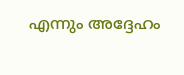എന്നും അദ്ദേഹം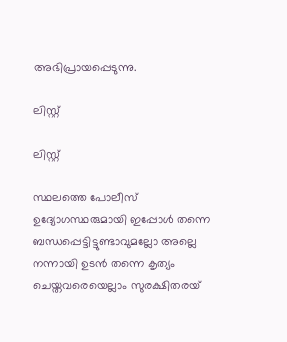അഭിപ്രായപ്പെടുന്നു.

ലിസ്റ്റ്

ലിസ്റ്റ്

സ്ഥലത്തെ പോലീസ് ഉദ്യോഗസ്ഥരുമായി ഇപ്പോള്‍ തന്നെ ബന്ധപ്പെട്ടിട്ടുണ്ടാവുമല്ലോ അല്ലെ നന്നായി ഉടന്‍ തന്നെ കൃത്യം ചെയ്തവരെയെല്ലാം സുരക്ഷിതരയ്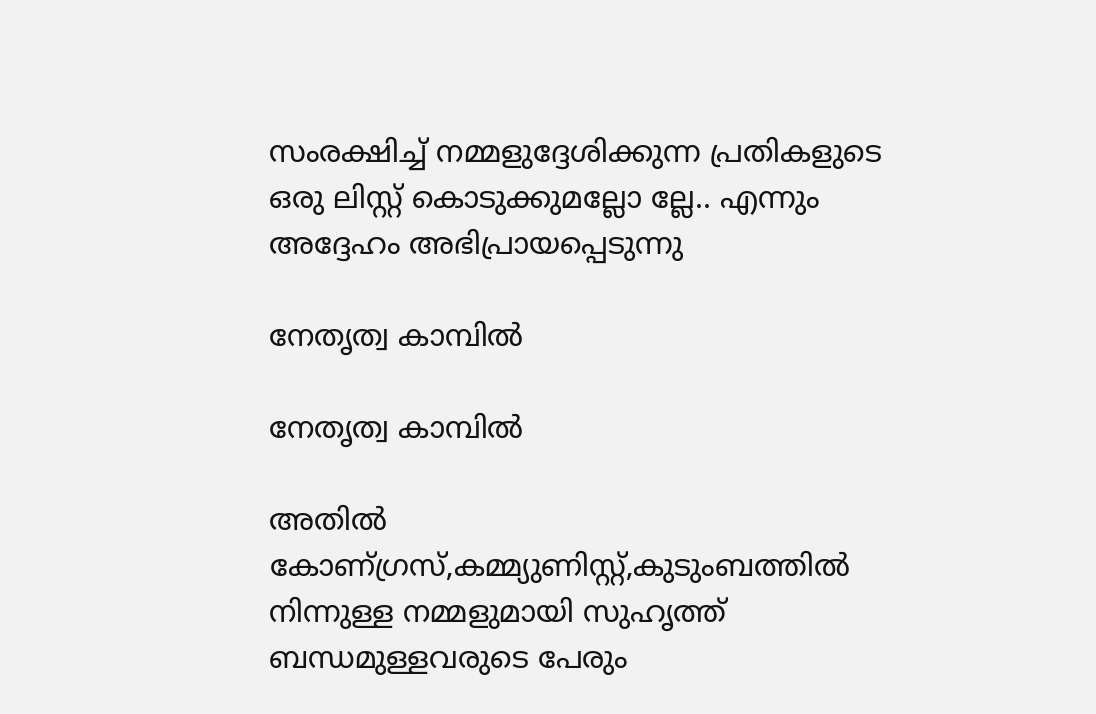സംരക്ഷിച്ച് നമ്മളുദ്ദേശിക്കുന്ന പ്രതികളുടെ ഒരു ലിസ്റ്റ് കൊടുക്കുമല്ലോ ല്ലേ.. എന്നും അദ്ദേഹം അഭിപ്രായപ്പെടുന്നു

നേതൃത്വ കാമ്പില്‍

നേതൃത്വ കാമ്പില്‍

അതില്‍ കോണ്ഗ്രസ്,കമ്മ്യുണിസ്റ്റ്,കുടുംബത്തില്‍ നിന്നുള്ള നമ്മളുമായി സുഹൃത്ത് ബന്ധമുള്ളവരുടെ പേരും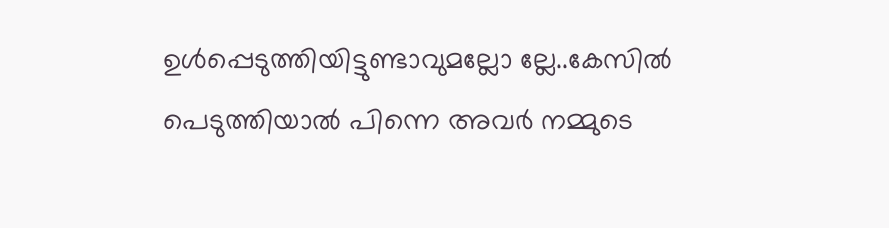ഉള്‍പ്പെടുത്തിയിട്ടുണ്ടാവുമല്ലോ ല്ലേ..കേസില്‍ പെടുത്തിയാല്‍ പിന്നെ അവര്‍ നമ്മുടെ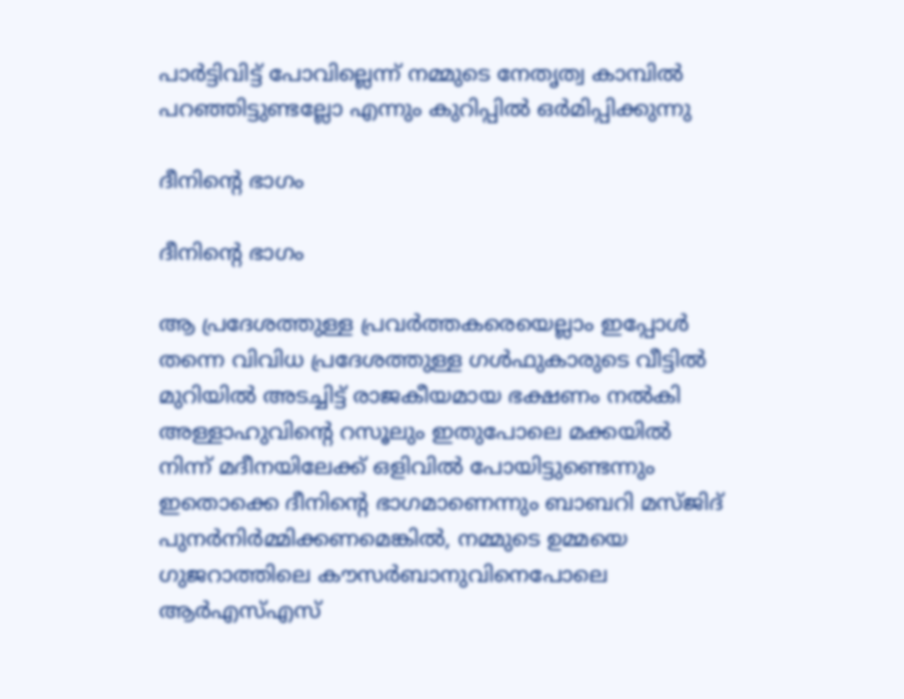പാര്‍ട്ടിവിട്ട് പോവില്ലെന്ന് നമ്മുടെ നേതൃത്വ കാമ്പില്‍ പറഞ്ഞിട്ടുണ്ടല്ലോ എന്നും കുറിപ്പില്‍ ഒര്‍മിപ്പിക്കുന്നു

ദീനിന്റെ ഭാഗം

ദീനിന്റെ ഭാഗം

ആ പ്രദേശത്തുള്ള പ്രവര്‍ത്തകരെയെല്ലാം ഇപ്പോള്‍ തന്നെ വിവിധ പ്രദേശത്തുള്ള ഗള്‍ഫുകാരുടെ വീട്ടില്‍ മുറിയില്‍ അടച്ചിട്ട് രാജകീയമായ ഭക്ഷണം നല്‍കി അള്ളാഹുവിന്റെ റസൂലും ഇതുപോലെ മക്കയില്‍ നിന്ന് മദീനയിലേക്ക് ഒളിവില്‍ പോയിട്ടുണ്ടെന്നും ഇതൊക്കെ ദീനിന്റെ ഭാഗമാണെന്നും ബാബറി മസ്ജിദ് പുനര്‍നിര്‍മ്മിക്കണമെങ്കില്‍, നമ്മുടെ ഉമ്മയെ ഗുജറാത്തിലെ കൗസര്‍ബാനുവിനെപോലെ ആര്‍എസ്എസ്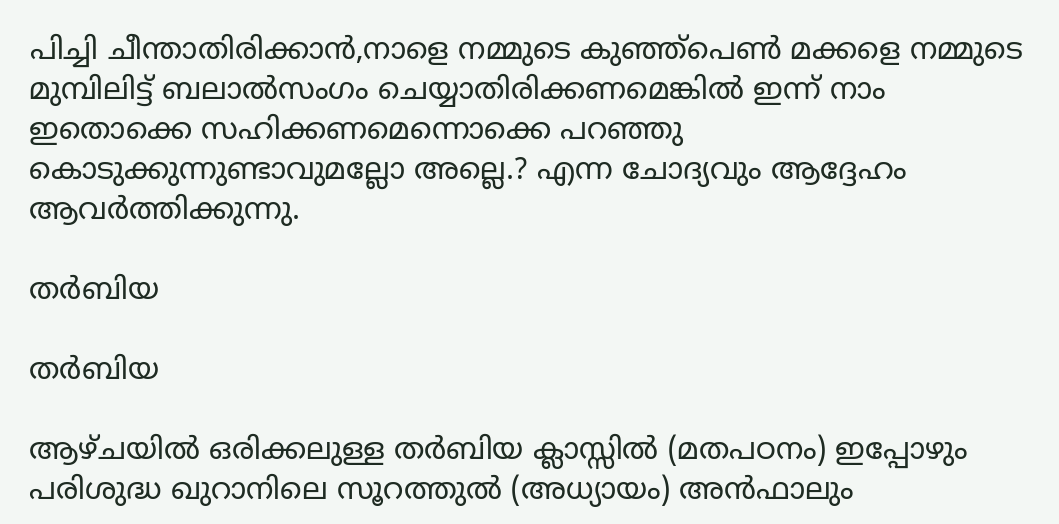പിച്ചി ചീന്താതിരിക്കാന്‍,നാളെ നമ്മുടെ കുഞ്ഞ്‌പെണ്‍ മക്കളെ നമ്മുടെ മുമ്പിലിട്ട് ബലാല്‍സംഗം ചെയ്യാതിരിക്കണമെങ്കില്‍ ഇന്ന് നാം ഇതൊക്കെ സഹിക്കണമെന്നൊക്കെ പറഞ്ഞു കൊടുക്കുന്നുണ്ടാവുമല്ലോ അല്ലെ.? എന്ന ചോദ്യവും ആദ്ദേഹം ആവര്‍ത്തിക്കുന്നു.

തര്‍ബിയ

തര്‍ബിയ

ആഴ്ചയില്‍ ഒരിക്കലുള്ള തര്‍ബിയ ക്ലാസ്സില്‍ (മതപഠനം) ഇപ്പോഴും പരിശുദ്ധ ഖുറാനിലെ സൂറത്തുല്‍ (അധ്യായം) അന്‍ഫാലും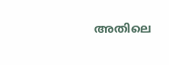അതിലെ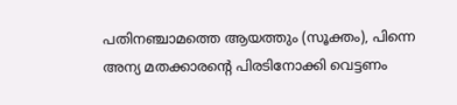പതിനഞ്ചാമത്തെ ആയത്തും (സൂക്തം), പിന്നെ അന്യ മതക്കാരന്റെ പിരടിനോക്കി വെട്ടണം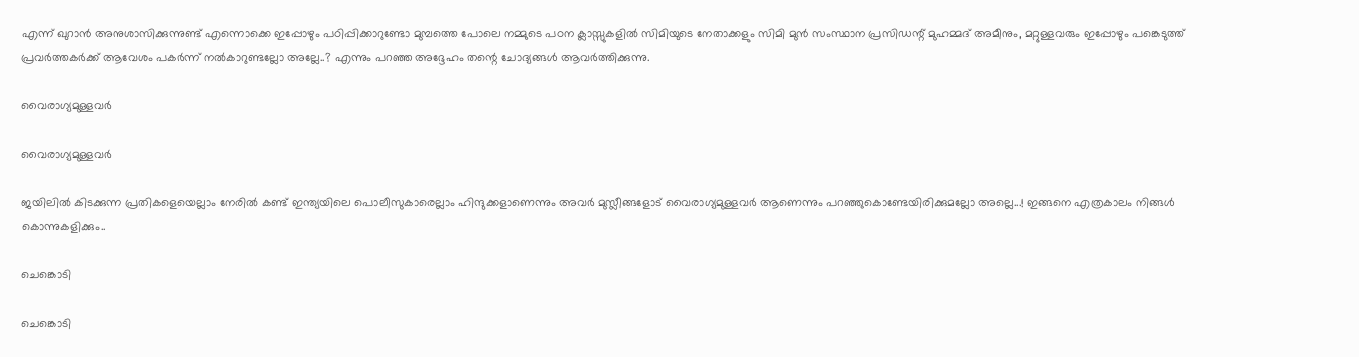എന്ന് ഖുറാന്‍ അനുശാസിക്കുന്നുണ്ട് എന്നൊക്കെ ഇപ്പോഴും പഠിപ്പിക്കാറുണ്ടോ മുമ്പത്തെ പോലെ നമ്മുടെ പഠന ക്ലാസ്സുകളില്‍ സിമിയുടെ നേതാക്കളും സിമി മുന്‍ സംസ്ഥാന പ്രസിഡന്റ് മുഹമ്മദ് അമീനും, മറ്റുള്ളവരും ഇപ്പോഴും പങ്കെടുത്ത് പ്രവര്‍ത്തകര്‍ക്ക് ആവേശം പകര്‍ന്ന് നല്‍കാറുണ്ടല്ലോ അല്ലേ..? എന്നും പറഞ്ഞ അദ്ദേഹം തന്റെ ചോദ്യങ്ങള്‍ ആവര്‍ത്തിക്കുന്നു.

വൈരാഗ്യമുള്ളവര്‍

വൈരാഗ്യമുള്ളവര്‍

ജയിലില്‍ കിടക്കുന്ന പ്രതികളെയെല്ലാം നേരില്‍ കണ്ട് ഇന്ത്യയിലെ പൊലീസുകാരെല്ലാം ഹിന്ദുക്കളാണെന്നും അവര്‍ മുസ്ലീങ്ങളോട് വൈരാഗ്യമുള്ളവര്‍ ആണെന്നും പറഞ്ഞുകൊണ്ടേയിരിക്കുമല്ലോ അല്ലെ...! ഇങ്ങനെ എത്രകാലം നിങ്ങള്‍ കൊന്നുകളിക്കും..

ചെങ്കൊടി

ചെങ്കൊടി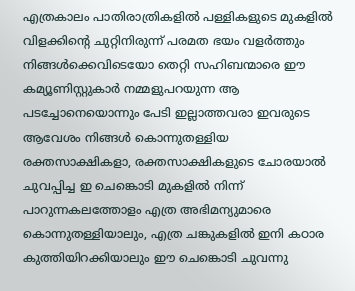എത്രകാലം പാതിരാത്രികളില്‍ പള്ളികളുടെ മുകളില്‍ വിളക്കിന്റെ ചുറ്റിനിരുന്ന് പരമത ഭയം വളര്‍ത്തും നിങ്ങള്‍ക്കെവിടെയോ തെറ്റി സഹിബന്മാരെ ഈ കമ്യൂണിസ്റ്റുകാര്‍ നമ്മളുപറയുന്ന ആ പടച്ചോനെയൊന്നും പേടി ഇല്ലാത്തവരാ ഇവരുടെ ആവേശം നിങ്ങള്‍ കൊന്നുതള്ളിയ രക്തസാക്ഷികളാ, രക്തസാക്ഷികളുടെ ചോരയാല്‍ ചുവപ്പിച്ച ഇ ചെങ്കൊടി മുകളില്‍ നിന്ന് പാറുന്നകലത്തോളം എത്ര അഭിമന്യുമാരെ കൊന്നുതള്ളിയാലും, എത്ര ചങ്കുകളില്‍ ഇനി കഠാര കുത്തിയിറക്കിയാലും ഈ ചെങ്കൊടി ചുവന്നു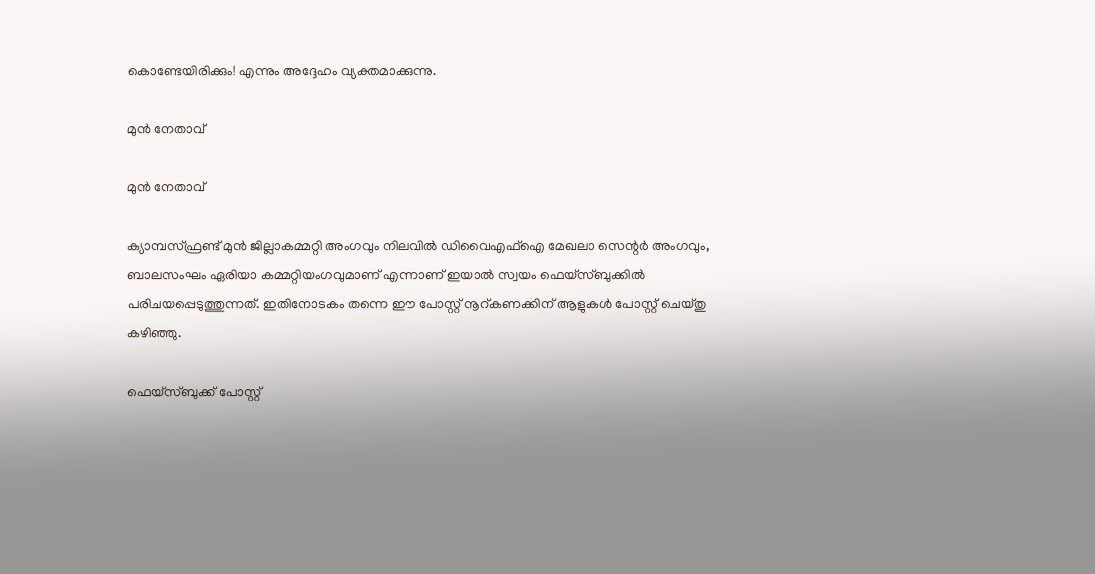കൊണ്ടേയിരിക്കും! എന്നും അദ്ദേഹം വ്യക്തമാക്കുന്നു.

മുന്‍ നേതാവ്

മുന്‍ നേതാവ്

ക്യാമ്പസ്ഫ്രണ്ട് മുന്‍ ജില്ലാകമ്മറ്റി അംഗവും നിലവില്‍ ഡിവൈഎഫ്‌ഐ മേഖലാ സെന്റര്‍ അംഗവും, ബാലസംഘം ഏരിയാ കമ്മറ്റിയംഗവുമാണ് എന്നാണ് ഇയാല്‍ സ്വയം ഫെയ്‌സ്ബുക്കില്‍ പരിചയപ്പെടുത്തുന്നത്. ഇതിനോടകം തന്നെ ഈ പോസ്റ്റ് നൂറ്കണക്കിന് ആളുകള്‍ പോസ്റ്റ് ചെയ്തു കഴിഞ്ഞു.

ഫെയ്സ്ബുക്ക് പോസ്റ്റ്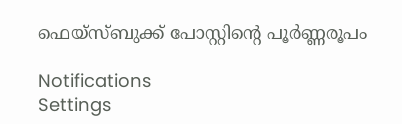ഫെയ്സ്ബുക്ക് പോസ്റ്റിന്‍റെ പൂര്‍ണ്ണരൂപം

Notifications
Settings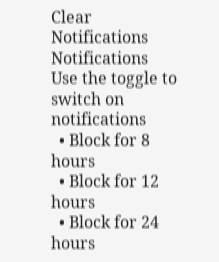Clear Notifications
Notifications
Use the toggle to switch on notifications
  • Block for 8 hours
  • Block for 12 hours
  • Block for 24 hours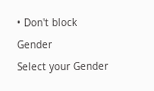• Don't block
Gender
Select your Gender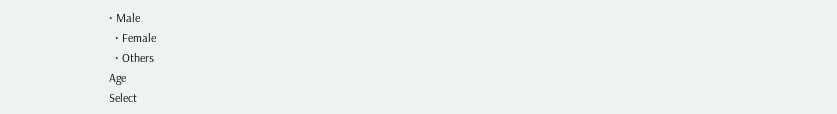• Male
  • Female
  • Others
Age
Select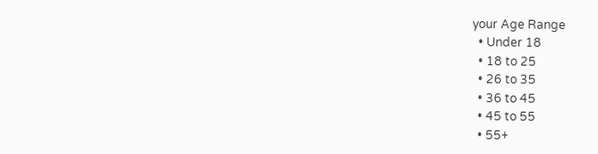your Age Range
  • Under 18
  • 18 to 25
  • 26 to 35
  • 36 to 45
  • 45 to 55
  • 55+